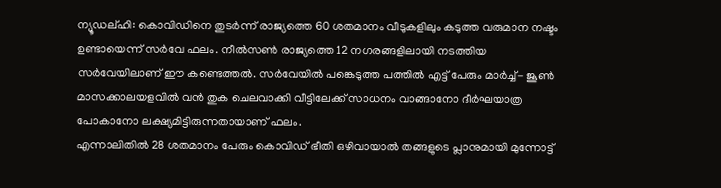ന്യൂഡല്ഹി: കൊവിഡിനെ തുടർന്ന് രാജ്യത്തെ 60 ശതമാനം വീടുകളിലും കടുത്ത വരുമാന നഷ്ടം ഉണ്ടായെന്ന് സർവേ ഫലം. നീൽസൺ രാജ്യത്തെ 12 നഗരങ്ങളിലായി നടത്തിയ സർവേയിലാണ് ഈ കണ്ടെത്തൽ. സർവേയിൽ പങ്കെടുത്ത പത്തിൽ എട്ട് പേരും മാർച്ച്- ജൂൺ മാസക്കാലയളവിൽ വൻ തുക ചെലവാക്കി വീട്ടിലേക്ക് സാധനം വാങ്ങാനോ ദീർഘയാത്ര പോകാനോ ലക്ഷ്യമിട്ടിരുന്നതായാണ് ഫലം.
എന്നാലിതിൽ 28 ശതമാനം പേരും കൊവിഡ് ഭീതി ഒഴിവായാൽ തങ്ങളുടെ പ്ലാനുമായി മുന്നോട്ട്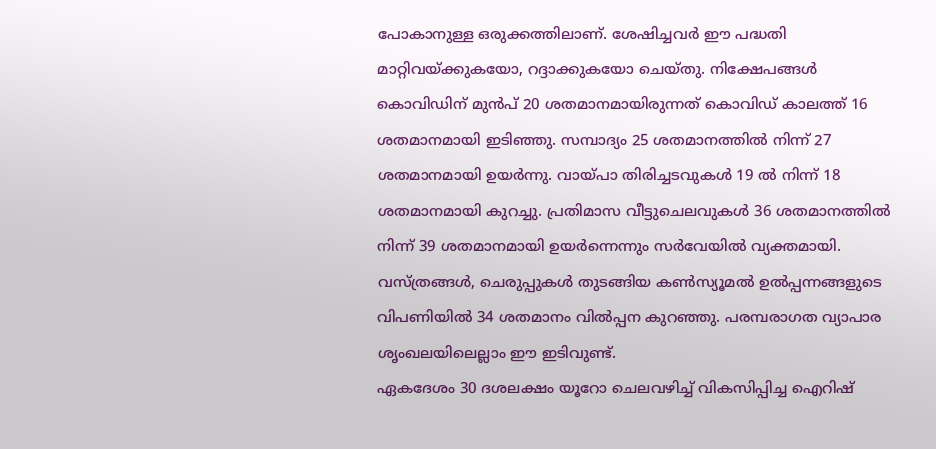പോകാനുള്ള ഒരുക്കത്തിലാണ്. ശേഷിച്ചവർ ഈ പദ്ധതി മാറ്റിവയ്ക്കുകയോ, റദ്ദാക്കുകയോ ചെയ്തു. നിക്ഷേപങ്ങൾ കൊവിഡിന് മുൻപ് 20 ശതമാനമായിരുന്നത് കൊവിഡ് കാലത്ത് 16 ശതമാനമായി ഇടിഞ്ഞു. സമ്പാദ്യം 25 ശതമാനത്തിൽ നിന്ന് 27 ശതമാനമായി ഉയർന്നു. വായ്പാ തിരിച്ചടവുകൾ 19 ൽ നിന്ന് 18 ശതമാനമായി കുറച്ചു. പ്രതിമാസ വീട്ടുചെലവുകൾ 36 ശതമാനത്തിൽ നിന്ന് 39 ശതമാനമായി ഉയർന്നെന്നും സർവേയിൽ വ്യക്തമായി. വസ്ത്രങ്ങൾ, ചെരുപ്പുകൾ തുടങ്ങിയ കൺസ്യൂമൽ ഉൽപ്പന്നങ്ങളുടെ വിപണിയിൽ 34 ശതമാനം വിൽപ്പന കുറഞ്ഞു. പരമ്പരാഗത വ്യാപാര ശൃംഖലയിലെല്ലാം ഈ ഇടിവുണ്ട്.
ഏകദേശം 30 ദശലക്ഷം യൂറോ ചെലവഴിച്ച് വികസിപ്പിച്ച ഐറിഷ്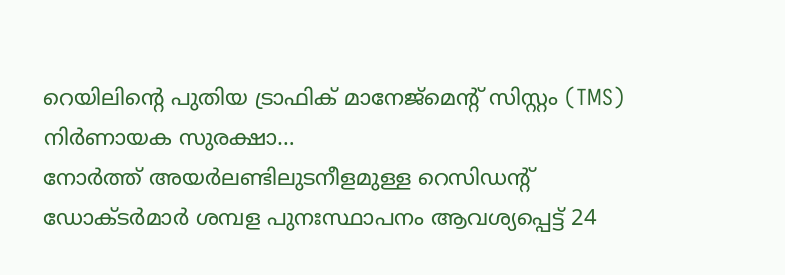റെയിലിന്റെ പുതിയ ട്രാഫിക് മാനേജ്മെന്റ് സിസ്റ്റം (TMS) നിർണായക സുരക്ഷാ…
നോർത്ത് അയർലണ്ടിലുടനീളമുള്ള റെസിഡന്റ് ഡോക്ടർമാർ ശമ്പള പുനഃസ്ഥാപനം ആവശ്യപ്പെട്ട് 24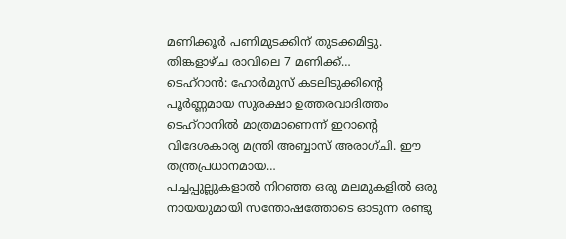മണിക്കൂർ പണിമുടക്കിന് തുടക്കമിട്ടു. തിങ്കളാഴ്ച രാവിലെ 7 മണിക്ക്…
ടെഹ്റാൻ: ഹോർമുസ് കടലിടുക്കിന്റെ പൂർണ്ണമായ സുരക്ഷാ ഉത്തരവാദിത്തം ടെഹ്റാനിൽ മാത്രമാണെന്ന് ഇറാന്റെ വിദേശകാര്യ മന്ത്രി അബ്ബാസ് അരാഗ്ചി. ഈ തന്ത്രപ്രധാനമായ…
പച്ചപ്പുല്ലുകളാൽ നിറഞ്ഞ ഒരു മലമുകളിൽ ഒരു നായയുമായി സന്തോഷത്തോടെ ഓടുന്ന രണ്ടു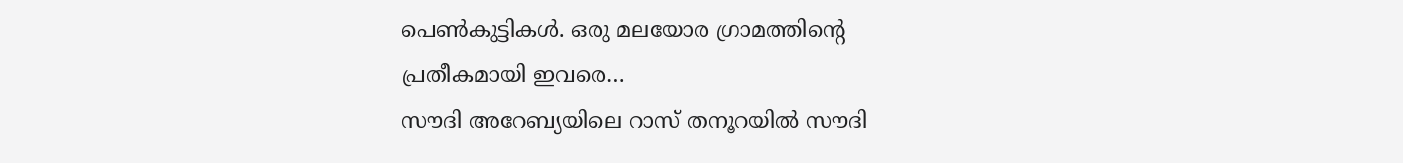പെൺകുട്ടികൾ. ഒരു മലയോര ഗ്രാമത്തിൻ്റെ പ്രതീകമായി ഇവരെ…
സൗദി അറേബ്യയിലെ റാസ് തനൂറയിൽ സൗദി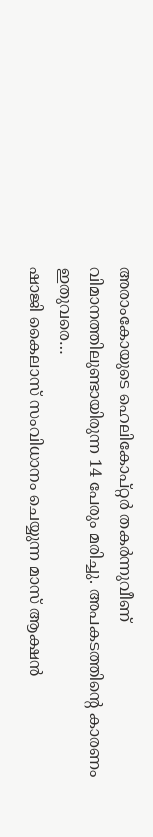അരാംകോയുടെ ഹെലികോപ്റ്റർ തകർന്നുവീണ് വിമാനത്തിലുണ്ടായിരുന്ന 14 പേരും മരിച്ചു. അപകടത്തിന്റെ കാരണം ഇതുവരെ…
ഷാജി കൈലാസ് സംവിധാനം ചെയ്യുന്ന മാസ് ആക്ഷൻ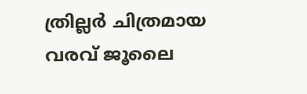ത്രില്ലർ ചിത്രമായ വരവ് ജൂലൈ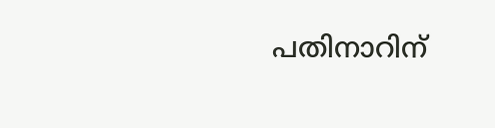പതിനാറിന്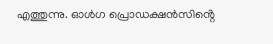എത്തുന്നു. ഓൾഗ പ്രൊഡക്ഷൻസിൻ്റെ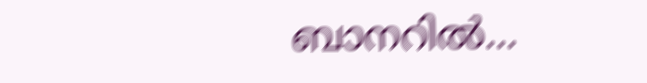ബാനറിൽ…